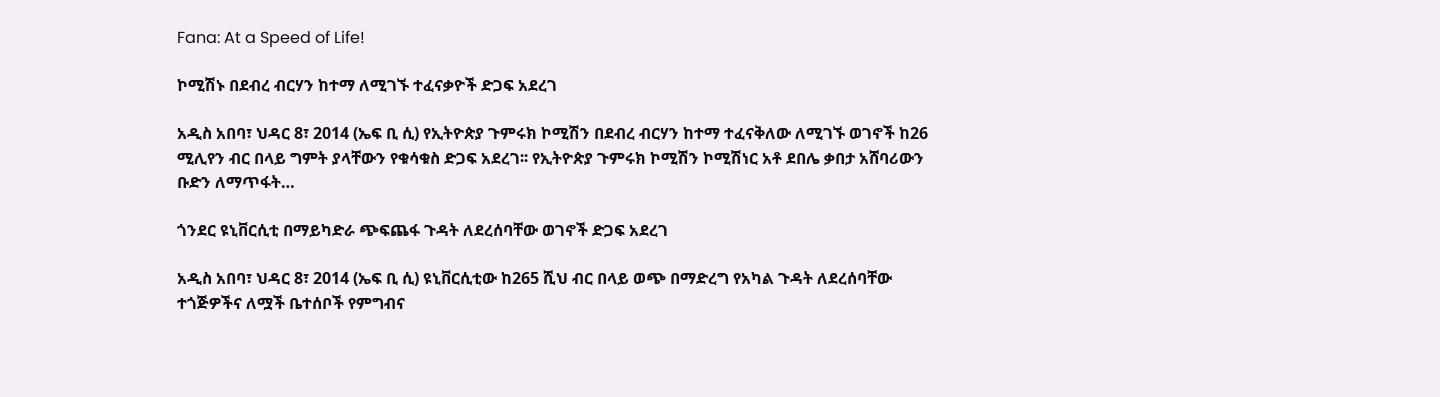Fana: At a Speed of Life!

ኮሚሽኑ በደብረ ብርሃን ከተማ ለሚገኙ ተፈናቃዮች ድጋፍ አደረገ

አዲስ አበባ፣ ህዳር 8፣ 2014 (ኤፍ ቢ ሲ) የኢትዮጵያ ጉምሩክ ኮሚሽን በደብረ ብርሃን ከተማ ተፈናቅለው ለሚገኙ ወገኖች ከ26 ሚሊየን ብር በላይ ግምት ያላቸውን የቁሳቁስ ድጋፍ አደረገ፡፡ የኢትዮጵያ ጉምሩክ ኮሚሽን ኮሚሽነር አቶ ደበሌ ቃበታ አሸባሪውን ቡድን ለማጥፋት…

ጎንደር ዩኒቨርሲቲ በማይካድራ ጭፍጨፋ ጉዳት ለደረሰባቸው ወገኖች ድጋፍ አደረገ

አዲስ አበባ፣ ህዳር 8፣ 2014 (ኤፍ ቢ ሲ) ዩኒቨርሲቲው ከ265 ሺህ ብር በላይ ወጭ በማድረግ የአካል ጉዳት ለደረሰባቸው ተጎጅዎችና ለሟች ቤተሰቦች የምግብና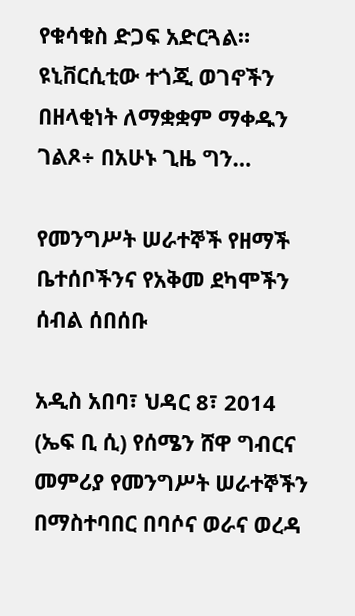የቁሳቁስ ድጋፍ አድርጓል። ዩኒቨርሲቲው ተጎጂ ወገኖችን በዘላቂነት ለማቋቋም ማቀዱን ገልጾ÷ በአሁኑ ጊዜ ግን…

የመንግሥት ሠራተኞች የዘማች ቤተሰቦችንና የአቅመ ደካሞችን ሰብል ሰበሰቡ

አዲስ አበባ፣ ህዳር 8፣ 2014 (ኤፍ ቢ ሲ) የሰሜን ሸዋ ግብርና መምሪያ የመንግሥት ሠራተኞችን በማስተባበር በባሶና ወራና ወረዳ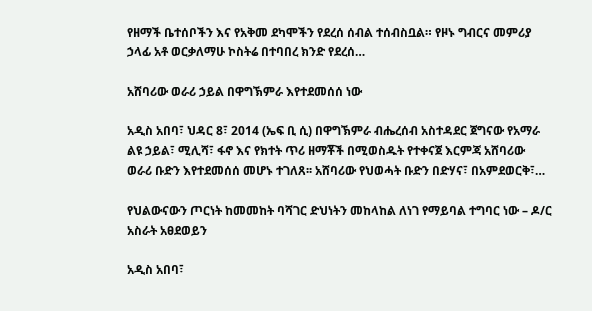የዘማች ቤተሰቦችን እና የአቅመ ደካሞችን የደረሰ ሰብል ተሰብስቧል። የዞኑ ግብርና መምሪያ ኃላፊ አቶ ወርቃለማሁ ኮስትሬ በተባበረ ክንድ የደረሰ…

አሸባሪው ወራሪ ኃይል በዋግኽምራ እየተደመሰሰ ነው

አዲስ አበባ፣ ህዳር 8፣ 2014 (ኤፍ ቢ ሲ) በዋግኽምራ ብሔረሰብ አስተዳደር ጀግናው የአማራ ልዩ ኃይል፣ ሚሊሻ፣ ፋኖ እና የክተት ጥሪ ዘማቾች በሚወስዱት የተቀናጀ እርምጃ አሸባሪው ወራሪ ቡድን እየተደመሰሰ መሆኑ ተገለጸ፡፡ አሸባሪው የህወሓት ቡድን በድሃና፣ በአምደወርቅ፣…

የህልውናውን ጦርነት ከመመከት ባሻገር ድህነትን መከላከል ለነገ የማይባል ተግባር ነው – ዶ/ር አስራት አፀደወይን

አዲስ አበባ፣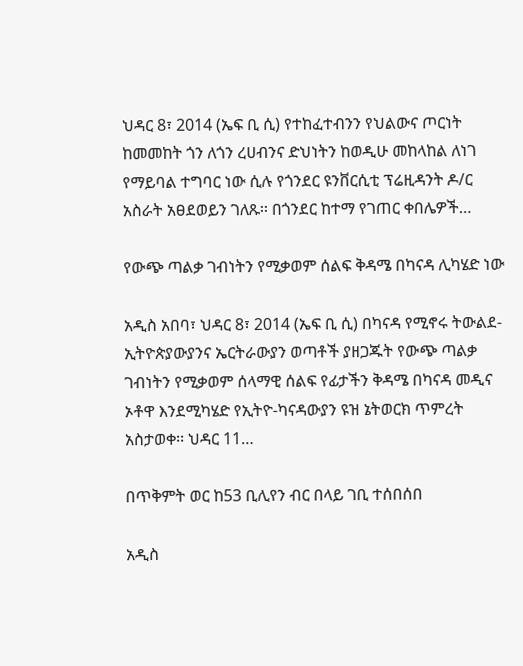ህዳር 8፣ 2014 (ኤፍ ቢ ሲ) የተከፈተብንን የህልውና ጦርነት ከመመከት ጎን ለጎን ረሀብንና ድህነትን ከወዲሁ መከላከል ለነገ የማይባል ተግባር ነው ሲሉ የጎንደር ዩንቨርሲቲ ፕሬዚዳንት ዶ/ር አስራት አፀደወይን ገለጹ፡፡ በጎንደር ከተማ የገጠር ቀበሌዎች…

የውጭ ጣልቃ ገብነትን የሚቃወም ሰልፍ ቅዳሜ በካናዳ ሊካሄድ ነው

አዲስ አበባ፣ ህዳር 8፣ 2014 (ኤፍ ቢ ሲ) በካናዳ የሚኖሩ ትውልደ-ኢትዮጵያውያንና ኤርትራውያን ወጣቶች ያዘጋጁት የውጭ ጣልቃ ገብነትን የሚቃወም ሰላማዊ ሰልፍ የፊታችን ቅዳሜ በካናዳ መዲና ኦቶዋ እንደሚካሄድ የኢትዮ-ካናዳውያን ዩዝ ኔትወርክ ጥምረት አስታወቀ፡፡ ህዳር 11…

በጥቅምት ወር ከ53 ቢሊየን ብር በላይ ገቢ ተሰበሰበ

አዲስ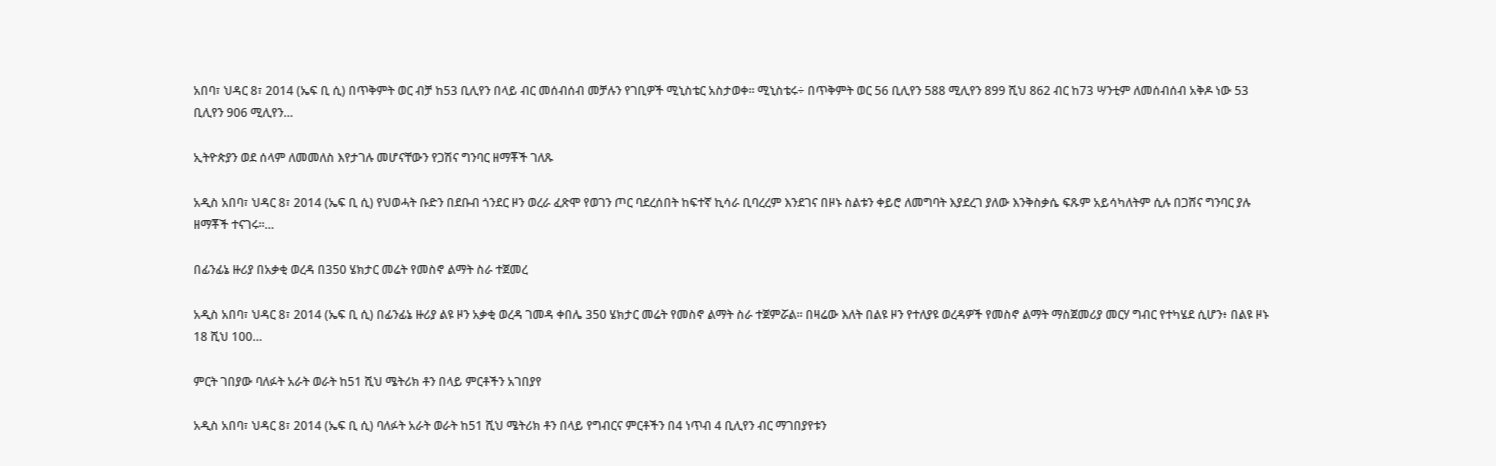አበባ፣ ህዳር 8፣ 2014 (ኤፍ ቢ ሲ) በጥቅምት ወር ብቻ ከ53 ቢሊየን በላይ ብር መሰብሰብ መቻሉን የገቢዎች ሚኒስቴር አስታወቀ፡፡ ሚኒስቴሩ÷ በጥቅምት ወር 56 ቢሊየን 588 ሚሊየን 899 ሺህ 862 ብር ከ73 ሣንቲም ለመሰብሰብ አቅዶ ነው 53 ቢሊየን 906 ሚሊየን…

ኢትዮጵያን ወደ ሰላም ለመመለስ እየታገሉ መሆናቸውን የጋሽና ግንባር ዘማቾች ገለጹ

አዲስ አበባ፣ ህዳር 8፣ 2014 (ኤፍ ቢ ሲ) የህወሓት ቡድን በደቡብ ጎንደር ዞን ወረራ ፈጽሞ የወገን ጦር ባደረሰበት ከፍተኛ ኪሳራ ቢባረረም እንደገና በዞኑ ስልቱን ቀይሮ ለመግባት እያደረገ ያለው እንቅስቃሴ ፍጹም አይሳካለትም ሲሉ በጋሸና ግንባር ያሉ ዘማቾች ተናገሩ፡፡…

በፊንፊኔ ዙሪያ በአቃቂ ወረዳ በ350 ሄክታር መሬት የመስኖ ልማት ስራ ተጀመረ

አዲስ አበባ፣ ህዳር 8፣ 2014 (ኤፍ ቢ ሲ) በፊንፊኔ ዙሪያ ልዩ ዞን አቃቂ ወረዳ ገመዳ ቀበሌ 350 ሄክታር መሬት የመስኖ ልማት ስራ ተጀምሯል። በዛሬው እለት በልዩ ዞን የተለያዩ ወረዳዎች የመስኖ ልማት ማስጀመሪያ መርሃ ግብር የተካሄደ ሲሆን፥ በልዩ ዞኑ 18 ሺህ 100…

ምርት ገበያው ባለፉት አራት ወራት ከ51 ሺህ ሜትሪክ ቶን በላይ ምርቶችን አገበያየ

አዲስ አበባ፣ ህዳር 8፣ 2014 (ኤፍ ቢ ሲ) ባለፉት አራት ወራት ከ51 ሺህ ሜትሪክ ቶን በላይ የግብርና ምርቶችን በ4 ነጥብ 4 ቢሊየን ብር ማገበያየቱን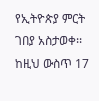የኢትዮጵያ ምርት ገበያ አስታወቀ፡፡ ከዚህ ውስጥ 17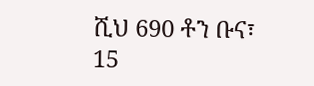ሺህ 690 ቶን ቡና፣ 15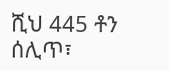ሺህ 445 ቶን ሰሊጥ፣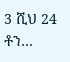3 ሺህ 24 ቶን…